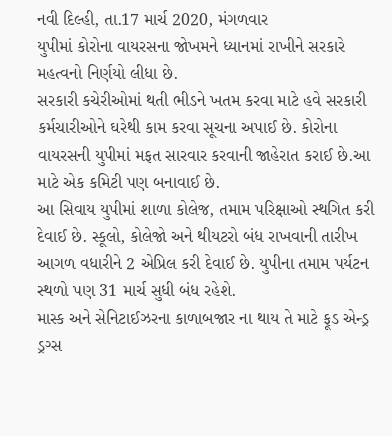નવી દિલ્હી, તા.17 માર્ચ 2020, મંગળવાર
યુપીમાં કોરોના વાયરસના જોખમને ધ્યાનમાં રાખીને સરકારે મહત્વનો નિર્ણયો લીધા છે.
સરકારી કચેરીઓમાં થતી ભીડને ખતમ કરવા માટે હવે સરકારી કર્મચારીઓને ઘરેથી કામ કરવા સૂચના અપાઈ છે. કોરોના વાયરસની યુપીમાં મફત સારવાર કરવાની જાહેરાત કરાઈ છે.આ માટે એક કમિટી પણ બનાવાઈ છે.
આ સિવાય યુપીમાં શાળા કોલેજ, તમામ પરિક્ષાઓ સ્થગિત કરી દેવાઈ છે. સ્કૂલો, કોલેજો અને થીયટરો બંધ રાખવાની તારીખ આગળ વધારીને 2 એપ્રિલ કરી દેવાઈ છે. યુપીના તમામ પર્યટન સ્થળો પણ 31 માર્ચ સુધી બંધ રહેશે.
માસ્ક અને સેનિટાઈઝરના કાળાબજાર ના થાય તે માટે ફૂડ એન્ડ્ર ડ્રગ્સ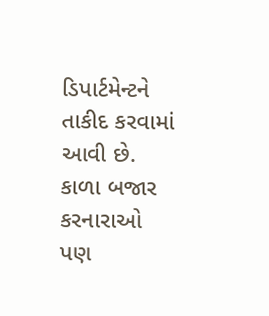ડિપાર્ટમેન્ટને તાકીદ કરવામાં આવી છે. કાળા બજાર કરનારાઓ પણ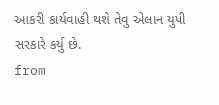આકરી કાર્યવાહી થશે તેવુ એલાન યુપી સરકારે કર્યુ છે.
from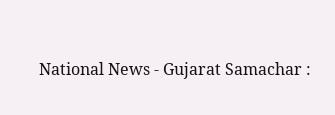National News - Gujarat Samachar :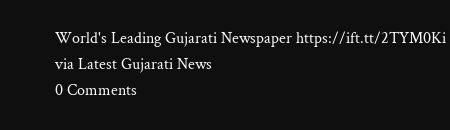World's Leading Gujarati Newspaper https://ift.tt/2TYM0Ki
via Latest Gujarati News
0 Comments